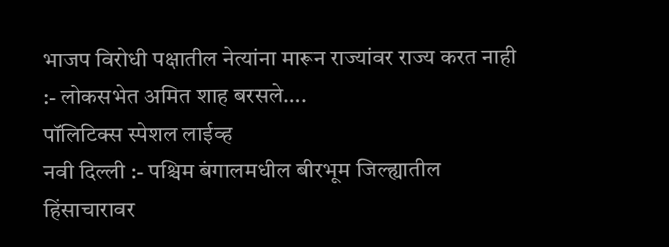भाजप विरोधी पक्षातील नेत्यांना मारून राज्यांवर राज्य करत नाही :- लोकसभेत अमित शाह बरसले….
पॉलिटिक्स स्पेशल लाईव्ह
नवी दिल्ली :- पश्चिम बंगालमधील बीरभूम जिल्ह्यातील हिंसाचारावर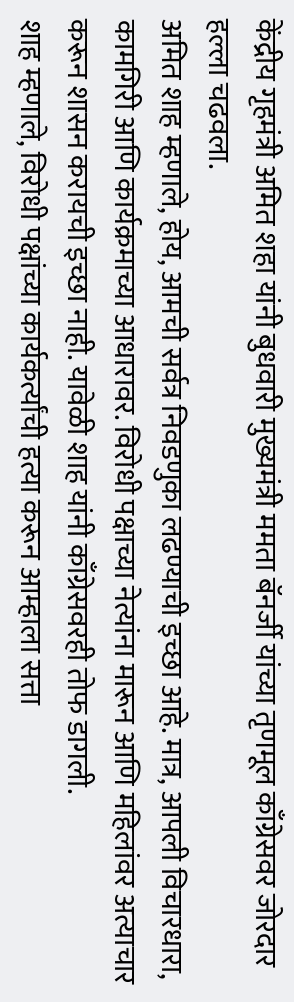केंद्रीय गृहमंत्री अमित शहा यांनी बुधवारी मुख्यमंत्री ममता बॅनर्जी यांच्या तृणमूल काँग्रेसवर जोरदार हल्ला चढवला.
अमित शाह म्हणाले, होय, आमची सर्वत्र निवडणुका लढण्याची इच्छा आहे. मात्र, आपली विचारधारा, कामगिरी आणि कार्यक्रमाच्या आधारावर. विरोधी पक्षाच्या नेत्यांना मारून आणि महिलांवर अत्याचार करून शासन करायची इच्छा नाही. यावेळी शाह यांनी काँग्रेसवरही तोफ डागली.
शाह म्हणाले, विरोधी पक्षांच्या कार्यकर्त्यांची हत्या करून आम्हाला सत्ता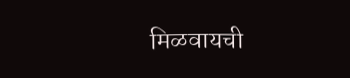मिळवायची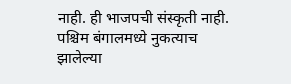नाही. ही भाजपची संस्कृती नाही. पश्चिम बंगालमध्ये नुकत्याच झालेल्या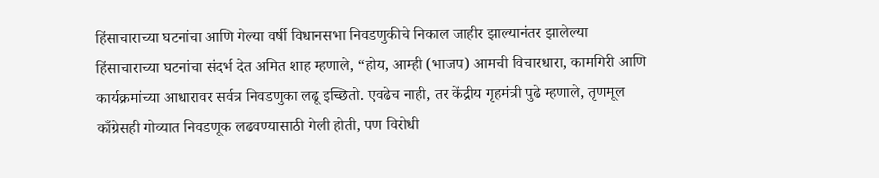हिंसाचाराच्या घटनांचा आणि गेल्या वर्षी विधानसभा निवडणुकीचे निकाल जाहीर झाल्यानंतर झालेल्या हिंसाचाराच्या घटनांचा संदर्भ देत अमित शाह म्हणाले, “होय, आम्ही (भाजप) आमची विचारधारा, कामगिरी आणि कार्यक्रमांच्या आधारावर सर्वत्र निवडणुका लढू इच्छितो. एवढेच नाही, तर केंद्रीय गृहमंत्री पुढे म्हणाले, तृणमूल काँग्रेसही गोव्यात निवडणूक लढवण्यासाठी गेली होती, पण विरोधी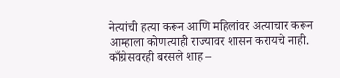नेत्यांची हत्या करून आणि महिलांवर अत्याचार करून आम्हाला कोणत्याही राज्यावर शासन करायचे नाही.
काँग्रेसवरही बरसले शाह –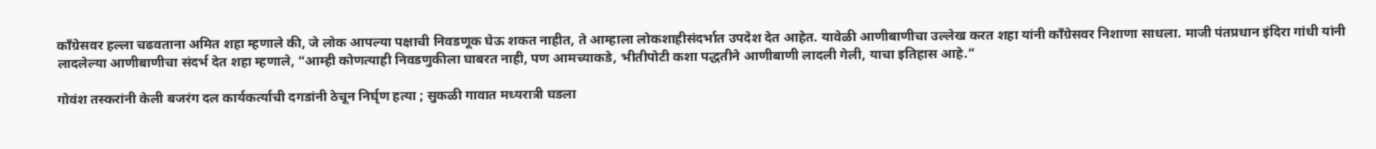काँग्रेसवर हल्ला चढवताना अमित शहा म्हणाले की, जे लोक आपल्या पक्षाची निवडणूक घेऊ शकत नाहीत, ते आम्हाला लोकशाहीसंदर्भात उपदेश देत आहेत. यावेळी आणीबाणीचा उल्लेख करत शहा यांनी काँग्रेसवर निशाणा साधला. माजी पंतप्रधान इंदिरा गांधी यांनी लादलेल्या आणीबाणीचा संदर्भ देत शहा म्हणाले, “आम्ही कोणत्याही निवडणुकीला घाबरत नाही, पण आमच्याकडे, भीतीपोटी कशा पद्धतीने आणीबाणी लादली गेली, याचा इतिहास आहे.”

गोवंश तस्करांनी केली बजरंग दल कार्यकर्त्याची दगडांनी ठेचून निर्घृण हत्या ; सुकळी गावात मध्यरात्री घडला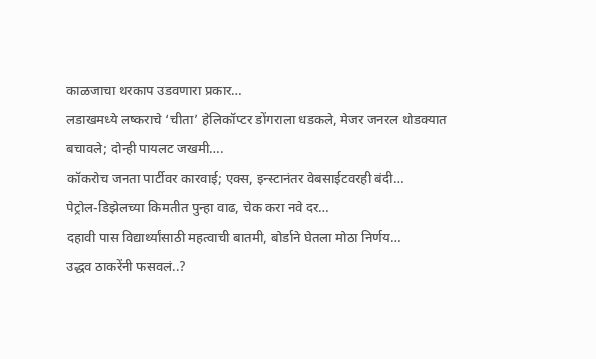काळजाचा थरकाप उडवणारा प्रकार…
लडाखमध्ये लष्कराचे ‘चीता’ हेलिकॉप्टर डोंगराला धडकले, मेजर जनरल थोडक्यात बचावले; दोन्ही पायलट जखमी….
कॉकरोच जनता पार्टीवर कारवाई; एक्स, इन्स्टानंतर वेबसाईटवरही बंदी…
पेट्रोल-डिझेलच्या किमतीत पुन्हा वाढ, चेक करा नवे दर…
दहावी पास विद्यार्थ्यांसाठी महत्वाची बातमी, बोर्डाने घेतला मोठा निर्णय…
उद्धव ठाकरेंनी फसवलं..?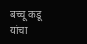बच्चू कडू यांचा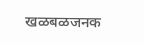खळबळजनक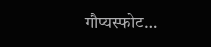गौप्यस्फोट…